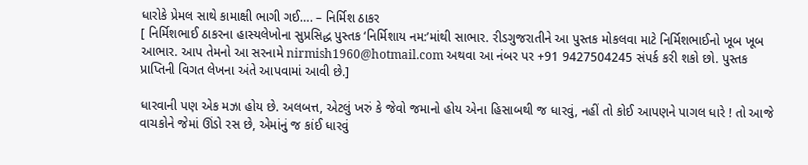ધારોકે પ્રેમલ સાથે કામાક્ષી ભાગી ગઈ…. – નિર્મિશ ઠાકર
[ નિર્મિશભાઈ ઠાકરના હાસ્યલેખોના સુપ્રસિદ્ધ પુસ્તક ‘નિર્મિશાય નમ:’માંથી સાભાર. રીડગુજરાતીને આ પુસ્તક મોકલવા માટે નિર્મિશભાઈનો ખૂબ ખૂબ આભાર. આપ તેમનો આ સરનામે nirmish1960@hotmail.com અથવા આ નંબર પર +91 9427504245 સંપર્ક કરી શકો છો. પુસ્તક પ્રાપ્તિની વિગત લેખના અંતે આપવામાં આવી છે.]

ધારવાની પણ એક મઝા હોય છે. અલબત્ત, એટલું ખરું કે જેવો જમાનો હોય એના હિસાબથી જ ધારવું, નહીં તો કોઈ આપણને પાગલ ધારે ! તો આજે વાચકોને જેમાં ઊંડો રસ છે, એમાંનું જ કાંઈ ધારવું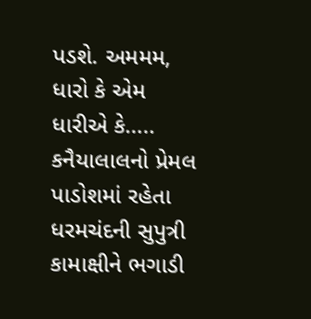પડશે. અમમમ, ધારો કે એમ ધારીએ કે….. કનૈયાલાલનો પ્રેમલ પાડોશમાં રહેતા ધરમચંદની સુપુત્રી કામાક્ષીને ભગાડી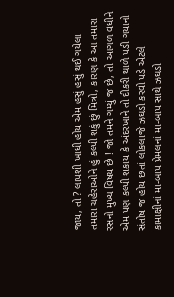જાય, તો ? લાપશી ખાધી હોય એમ હસું હસું થઈ ગયેલા તમારા ચહેરાઓને હું કલ્પી શકું છું મિત્રો, કારણ કે આ તમારા રસનો મુખ્ય વિષય છે ! જો તમને ગમ્યું જ છે, તો આગળ વધીને એમ પણ કલ્પી શકાય કે અંદરખાને તો દીકરી થાળે પડી ગયાનો સંતોષ જ હોય છતાં લોકલાજે ઝઘડો કરવો પડે એટલે કામાક્ષીનાં મા-બાપ પ્રેમલનાં મા-બાપ સાથે ઝઘડો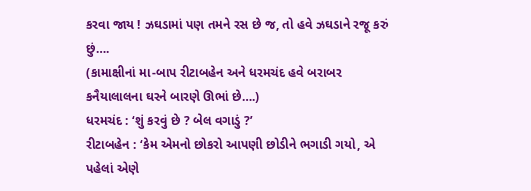કરવા જાય ! ઝઘડામાં પણ તમને રસ છે જ, તો હવે ઝઘડાને રજૂ કરું છું….
(કામાક્ષીનાં મા-બાપ રીટાબહેન અને ધરમચંદ હવે બરાબર કનૈયાલાલના ઘરને બારણે ઊભાં છે….)
ધરમચંદ : ‘શું કરવું છે ? બેલ વગાડું ?’
રીટાબહેન : ‘કેમ એમનો છોકરો આપણી છોડીને ભગાડી ગયો, એ પહેલાં એણે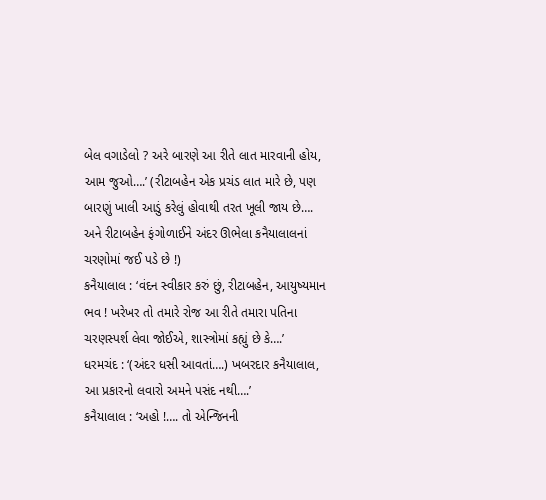બેલ વગાડેલો ? અરે બારણે આ રીતે લાત મારવાની હોય, આમ જુઓ….’ (રીટાબહેન એક પ્રચંડ લાત મારે છે, પણ બારણું ખાલી આડું કરેલું હોવાથી તરત ખૂલી જાય છે…. અને રીટાબહેન ફંગોળાઈને અંદર ઊભેલા કનૈયાલાલનાં ચરણોમાં જઈ પડે છે !)
કનૈયાલાલ : ‘વંદન સ્વીકાર કરું છું, રીટાબહેન, આયુષ્યમાન ભવ ! ખરેખર તો તમારે રોજ આ રીતે તમારા પતિના ચરણસ્પર્શ લેવા જોઈએ, શાસ્ત્રોમાં કહ્યું છે કે….’
ધરમચંદ : ‘(અંદર ધસી આવતાં….) ખબરદાર કનૈયાલાલ, આ પ્રકારનો લવારો અમને પસંદ નથી….’
કનૈયાલાલ : ‘અહો !…. તો એન્જિનની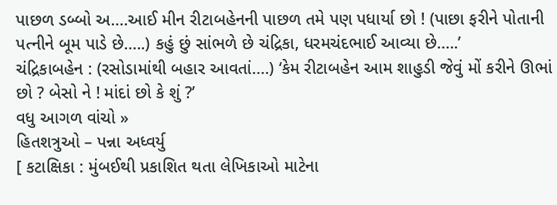પાછળ ડબ્બો અ….આઈ મીન રીટાબહેનની પાછળ તમે પણ પધાર્યા છો ! (પાછા ફરીને પોતાની પત્નીને બૂમ પાડે છે…..) કહું છું સાંભળે છે ચંદ્રિકા, ધરમચંદભાઈ આવ્યા છે…..’
ચંદ્રિકાબહેન : (રસોડામાંથી બહાર આવતાં….) ‘કેમ રીટાબહેન આમ શાહુડી જેવું મોં કરીને ઊભાં છો ? બેસો ને ! માંદાં છો કે શું ?’
વધુ આગળ વાંચો »
હિતશત્રુઓ – પન્ના અધ્વર્યુ
[ કટાક્ષિકા : મુંબઈથી પ્રકાશિત થતા લેખિકાઓ માટેના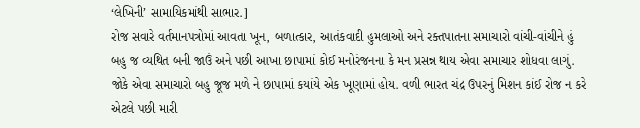‘લેખિની’ સામાયિકમાંથી સાભાર.]
રોજ સવારે વર્તમાનપત્રોમાં આવતા ખૂન, બળાત્કાર, આતંકવાદી હુમલાઓ અને રક્તપાતના સમાચારો વાંચી-વાંચીને હું બહુ જ વ્યથિત બની જાઉં અને પછી આખા છાપામાં કોઈ મનોરંજનના કે મન પ્રસન્ન થાય એવા સમાચાર શોધવા લાગું. જોકે એવા સમાચારો બહુ જૂજ મળે ને છાપામાં કયાંયે એક ખૂણામાં હોય. વળી ભારત ચંદ્ર ઉપરનું મિશન કાંઈ રોજ ન કરે એટલે પછી મારી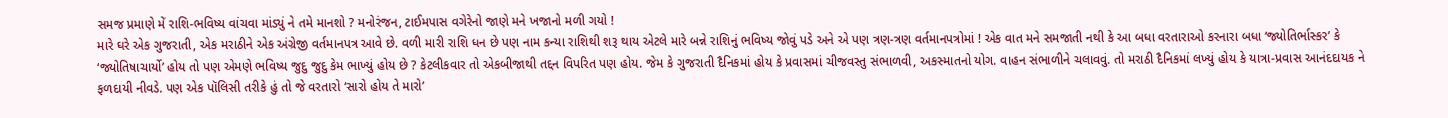સમજ પ્રમાણે મેં રાશિ-ભવિષ્ય વાંચવા માંડ્યું ને તમે માનશો ? મનોરંજન, ટાઈમપાસ વગેરેનો જાણે મને ખજાનો મળી ગયો !
મારે ઘરે એક ગુજરાતી, એક મરાઠીને એક અંગ્રેજી વર્તમાનપત્ર આવે છે. વળી મારી રાશિ ધન છે પણ નામ કન્યા રાશિથી શરૂ થાય એટલે મારે બન્ને રાશિનું ભવિષ્ય જોવું પડે અને એ પણ ત્રણ-ત્રણ વર્તમાનપત્રોમાં ! એક વાત મને સમજાતી નથી કે આ બધા વરતારાઓ કરનારા બધા ‘જ્યોતિર્ભાસ્કર’ કે ‘જ્યોતિષાચાર્યો’ હોય તો પણ એમણે ભવિષ્ય જુદુ જુદુ કેમ ભાખ્યું હોય છે ? કેટલીકવાર તો એકબીજાથી તદ્દન વિપરિત પણ હોય. જેમ કે ગુજરાતી દૈનિકમાં હોય કે પ્રવાસમાં ચીજવસ્તુ સંભાળવી, અકસ્માતનો યોગ. વાહન સંભાળીને ચલાવવું. તો મરાઠી દૈનિકમાં લખ્યું હોય કે યાત્રા-પ્રવાસ આનંદદાયક ને ફળદાયી નીવડે. પણ એક પૉલિસી તરીકે હું તો જે વરતારો ‘સારો હોય તે મારો’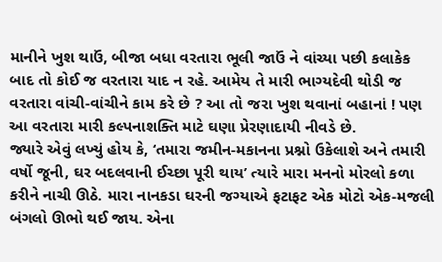માનીને ખુશ થાઉં, બીજા બધા વરતારા ભૂલી જાઉં ને વાંચ્યા પછી કલાકેક બાદ તો કોઈ જ વરતારા યાદ ન રહે. આમેય તે મારી ભાગ્યદેવી થોડી જ વરતારા વાંચી-વાંચીને કામ કરે છે ? આ તો જરા ખુશ થવાનાં બહાનાં ! પણ આ વરતારા મારી કલ્પનાશક્તિ માટે ઘણા પ્રેરણાદાયી નીવડે છે.
જ્યારે એવું લખ્યું હોય કે, ‘તમારા જમીન-મકાનના પ્રશ્નો ઉકેલાશે અને તમારી વર્ષો જૂની, ઘર બદલવાની ઈચ્છા પૂરી થાય’ ત્યારે મારા મનનો મોરલો કળા કરીને નાચી ઊઠે. મારા નાનકડા ઘરની જગ્યાએ ફટાફટ એક મોટો એક-મજલી બંગલો ઊભો થઈ જાય. એના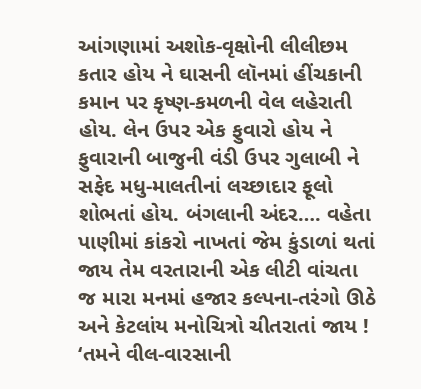આંગણામાં અશોક-વૃક્ષોની લીલીછમ કતાર હોય ને ઘાસની લૉનમાં હીંચકાની કમાન પર કૃષ્ણ-કમળની વેલ લહેરાતી હોય. લેન ઉપર એક ફુવારો હોય ને ફુવારાની બાજુની વંડી ઉપર ગુલાબી ને સફેદ મધુ-માલતીનાં લચ્છાદાર ફૂલો શોભતાં હોય. બંગલાની અંદર…. વહેતા પાણીમાં કાંકરો નાખતાં જેમ કુંડાળાં થતાં જાય તેમ વરતારાની એક લીટી વાંચતા જ મારા મનમાં હજાર કલ્પના-તરંગો ઊઠે અને કેટલાંય મનોચિત્રો ચીતરાતાં જાય ! ‘તમને વીલ-વારસાની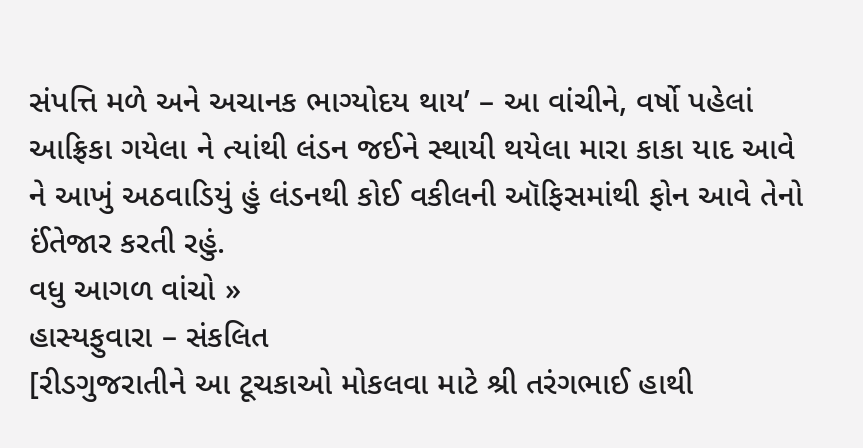સંપત્તિ મળે અને અચાનક ભાગ્યોદય થાય’ – આ વાંચીને, વર્ષો પહેલાં આફ્રિકા ગયેલા ને ત્યાંથી લંડન જઈને સ્થાયી થયેલા મારા કાકા યાદ આવે ને આખું અઠવાડિયું હું લંડનથી કોઈ વકીલની ઑફિસમાંથી ફોન આવે તેનો ઈંતેજાર કરતી રહું.
વધુ આગળ વાંચો »
હાસ્યફુવારા – સંકલિત
[રીડગુજરાતીને આ ટૂચકાઓ મોકલવા માટે શ્રી તરંગભાઈ હાથી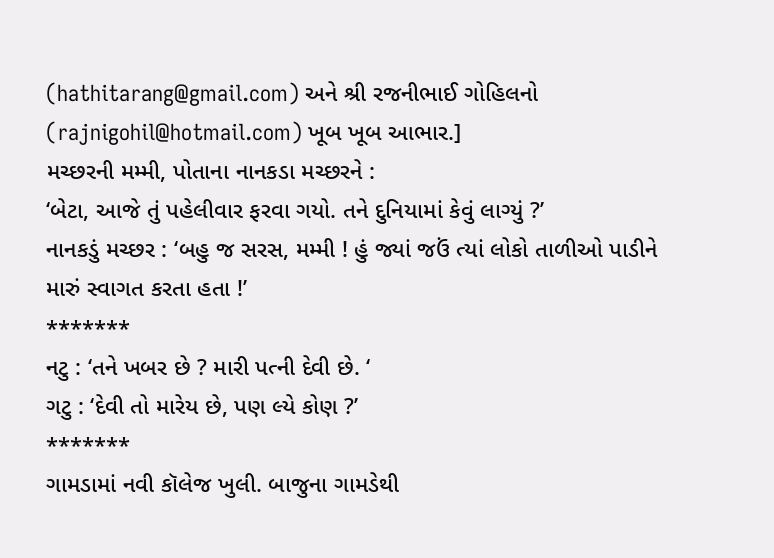(hathitarang@gmail.com) અને શ્રી રજનીભાઈ ગોહિલનો (rajnigohil@hotmail.com) ખૂબ ખૂબ આભાર.]
મચ્છરની મમ્મી, પોતાના નાનકડા મચ્છરને :
‘બેટા, આજે તું પહેલીવાર ફરવા ગયો. તને દુનિયામાં કેવું લાગ્યું ?’
નાનકડું મચ્છર : ‘બહુ જ સરસ, મમ્મી ! હું જ્યાં જઉં ત્યાં લોકો તાળીઓ પાડીને મારું સ્વાગત કરતા હતા !’
*******
નટુ : ‘તને ખબર છે ? મારી પત્ની દેવી છે. ‘
ગટુ : ‘દેવી તો મારેય છે, પણ લ્યે કોણ ?’
*******
ગામડામાં નવી કૉલેજ ખુલી. બાજુના ગામડેથી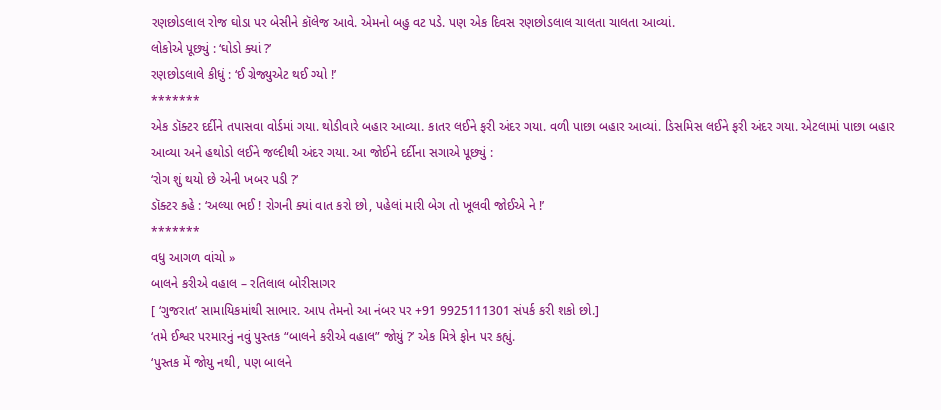રણછોડલાલ રોજ ઘોડા પર બેસીને કૉલેજ આવે. એમનો બહુ વટ પડે. પણ એક દિવસ રણછોડલાલ ચાલતા ચાલતા આવ્યાં.
લોકોએ પૂછ્યું : ‘ઘોડો ક્યાં ?’
રણછોડલાલે કીધું : ‘ઈ ગ્રેજ્યુએટ થઈ ગ્યો !’
*******
એક ડૉક્ટર દર્દીને તપાસવા વોર્ડમાં ગયા. થોડીવારે બહાર આવ્યા. કાતર લઈને ફરી અંદર ગયા. વળી પાછા બહાર આવ્યાં. ડિસમિસ લઈને ફરી અંદર ગયા. એટલામાં પાછા બહાર આવ્યા અને હથોડો લઈને જલ્દીથી અંદર ગયા. આ જોઈને દર્દીના સગાએ પૂછ્યું :
‘રોગ શું થયો છે એની ખબર પડી ?’
ડૉક્ટર કહે : ‘અલ્યા ભઈ ! રોગની ક્યાં વાત કરો છો, પહેલાં મારી બેગ તો ખૂલવી જોઈએ ને !’
*******
વધુ આગળ વાંચો »
બાલને કરીએ વહાલ – રતિલાલ બોરીસાગર
[ ‘ગુજરાત’ સામાયિકમાંથી સાભાર. આપ તેમનો આ નંબર પર +91 9925111301 સંપર્ક કરી શકો છો.]
‘તમે ઈશ્વર પરમારનું નવું પુસ્તક “બાલને કરીએ વહાલ” જોયું ?’ એક મિત્રે ફોન પર કહ્યું.
‘પુસ્તક મેં જોયુ નથી, પણ બાલને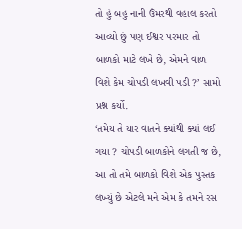તો હું બહુ નાની ઉંમરથી વહાલ કરતો આવ્યો છું પણ ઈશ્વર પરમાર તો બાળકો માટે લખે છે, એમને વાળ વિશે કેમ ચોપડી લખવી પડી ?’ સામો પ્રશ્ન કર્યો.
‘તમેય તે યાર વાતને ક્યાંથી ક્યાં લઈ ગયા ? ચોપડી બાળકોને લગતી જ છે, આ તો તમે બાળકો વિશે એક પુસ્તક લખ્યું છે એટલે મને એમ કે તમને રસ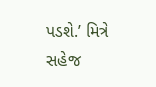પડશે.’ મિત્રે સહેજ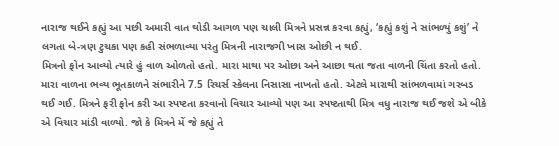નારાજ થઈને કહ્યું આ પછી અમારી વાત થોડી આગળ પણ ચાલી મિત્રને પ્રસન્ન કરવા કહ્યું, ‘કહ્યું કશું ને સાંભળ્યું કશું’ ને લગતા બે-ત્રણ ટુચકા પણ કહી સંભળાવ્યા પરંતુ મિત્રની નારાજગી ખાસ ઓછી ન થઈ.
મિત્રનો ફોન આવ્યો ત્યારે હું વાળ ઓળતો હતો. મારા માથા પર ઓછા અને આછા થતા જતા વાળની ચિંતા કરતો હતો. મારા વાળના ભવ્ય ભૂતકાળને સંભારીને 7.5 રિચર્સ સ્કેલના નિસાસા નાખતો હતો. એટલે મારાથી સાંભળવામાં ગરબડ થઈ ગઈ. મિત્રને ફરી ફોન કરી આ સ્પષ્ટતા કરવાનો વિચાર આવ્યો પણ આ સ્પષ્ટતાથી મિત્ર વધુ નારાજ થઈ જશે એ બીકે એ વિચાર માંડી વાળ્યો. જો કે મિત્રને મેં જે કહ્યું તે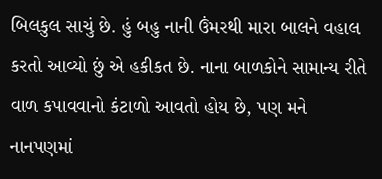બિલકુલ સાચું છે. હું બહુ નાની ઉંમરથી મારા બાલને વહાલ કરતો આવ્યો છું એ હકીકત છે. નાના બાળકોને સામાન્ય રીતે વાળ કપાવવાનો કંટાળો આવતો હોય છે, પણ મને નાનપણમાં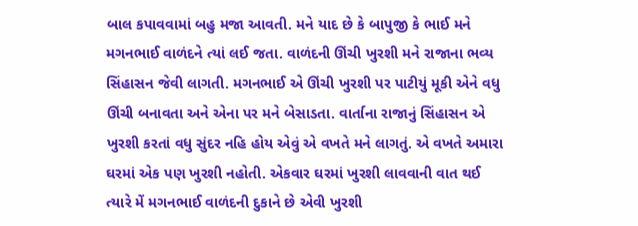બાલ કપાવવામાં બહુ મજા આવતી. મને યાદ છે કે બાપુજી કે ભાઈ મને મગનભાઈ વાળંદને ત્યાં લઈ જતા. વાળંદની ઊંચી ખુરશી મને રાજાના ભવ્ય સિંહાસન જેવી લાગતી. મગનભાઈ એ ઊંચી ખુરશી પર પાટીયું મૂકી એને વધુ ઊંચી બનાવતા અને એના પર મને બેસાડતા. વાર્તાના રાજાનું સિંહાસન એ ખુરશી કરતાં વધુ સુંદર નહિ હોય એવું એ વખતે મને લાગતું. એ વખતે અમારા ઘરમાં એક પણ ખુરશી નહોતી. એકવાર ઘરમાં ખુરશી લાવવાની વાત થઈ ત્યારે મેં મગનભાઈ વાળંદની દુકાને છે એવી ખુરશી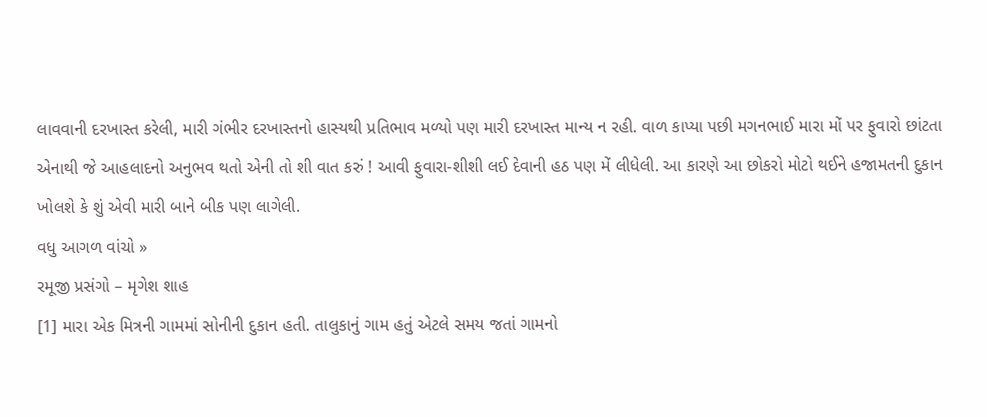લાવવાની દરખાસ્ત કરેલી, મારી ગંભીર દરખાસ્તનો હાસ્યથી પ્રતિભાવ મળ્યો પણ મારી દરખાસ્ત માન્ય ન રહી. વાળ કાપ્યા પછી મગનભાઈ મારા મોં પર ફુવારો છાંટતા એનાથી જે આહલાદનો અનુભવ થતો એની તો શી વાત કરું ! આવી ફુવારા-શીશી લઈ દેવાની હઠ પણ મેં લીધેલી. આ કારણે આ છોકરો મોટો થઈને હજામતની દુકાન ખોલશે કે શું એવી મારી બાને બીક પણ લાગેલી.
વધુ આગળ વાંચો »
રમૂજી પ્રસંગો – મૃગેશ શાહ
[1] મારા એક મિત્રની ગામમાં સોનીની દુકાન હતી. તાલુકાનું ગામ હતું એટલે સમય જતાં ગામનો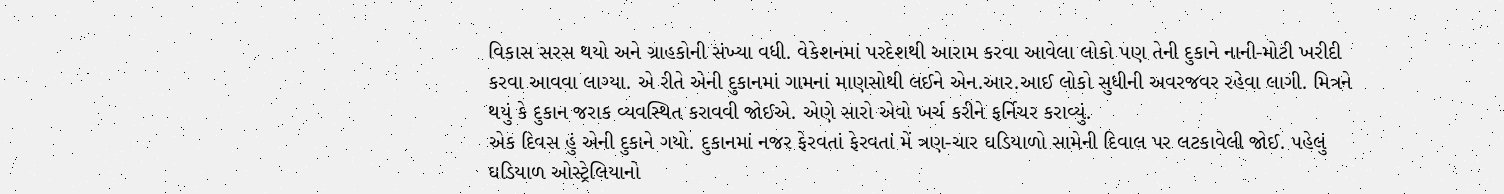વિકાસ સરસ થયો અને ગ્રાહકોની સંખ્યા વધી. વેકેશનમાં પરદેશથી આરામ કરવા આવેલા લોકો પણ તેની દુકાને નાની-મોટી ખરીદી કરવા આવવા લાગ્યા. એ રીતે એની દુકાનમાં ગામનાં માણસોથી લઈને એન.આર.આઈ લોકો સુધીની અવરજવર રહેવા લાગી. મિત્રને થયું કે દુકાન જરાક વ્યવસ્થિત કરાવવી જોઈએ. એણે સારો એવો ખર્ચ કરીને ફર્નિચર કરાવ્યું.
એક દિવસ હું એની દુકાને ગયો. દુકાનમાં નજર ફેરવતાં ફેરવતાં મેં ત્રણ-ચાર ઘડિયાળો સામેની દિવાલ પર લટકાવેલી જોઈ. પહેલું ઘડિયાળ ઓસ્ટ્રેલિયાનો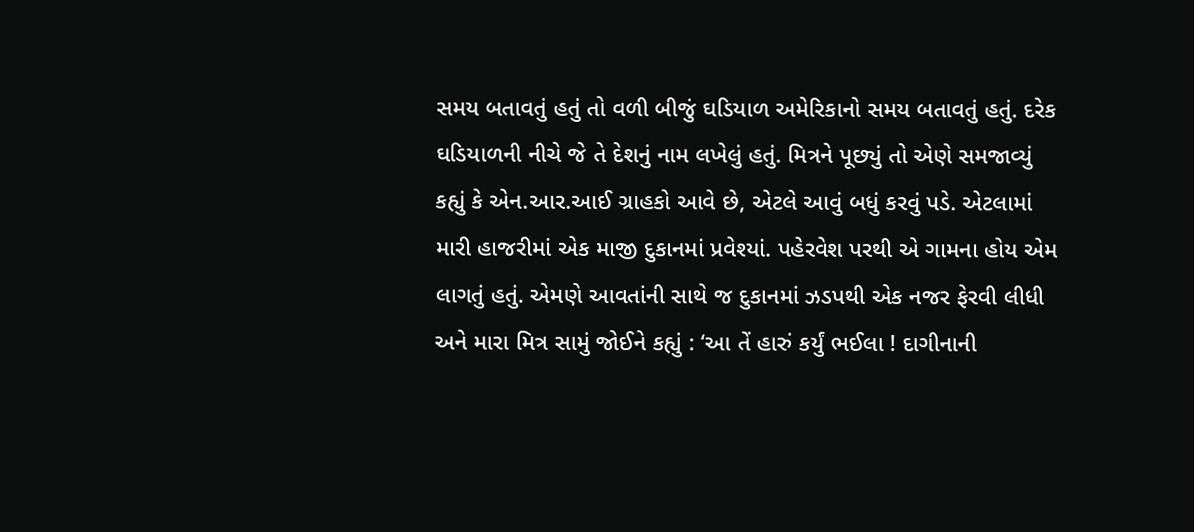સમય બતાવતું હતું તો વળી બીજું ઘડિયાળ અમેરિકાનો સમય બતાવતું હતું. દરેક ઘડિયાળની નીચે જે તે દેશનું નામ લખેલું હતું. મિત્રને પૂછ્યું તો એણે સમજાવ્યું કહ્યું કે એન.આર.આઈ ગ્રાહકો આવે છે, એટલે આવું બધું કરવું પડે. એટલામાં મારી હાજરીમાં એક માજી દુકાનમાં પ્રવેશ્યાં. પહેરવેશ પરથી એ ગામના હોય એમ લાગતું હતું. એમણે આવતાંની સાથે જ દુકાનમાં ઝડપથી એક નજર ફેરવી લીધી અને મારા મિત્ર સામું જોઈને કહ્યું : ‘આ તેં હારું કર્યું ભઈલા ! દાગીનાની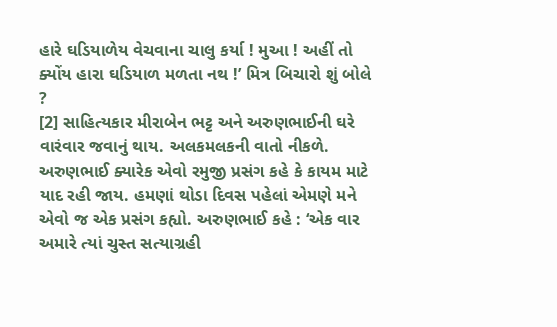હારે ઘડિયાળેય વેચવાના ચાલુ કર્યા ! મુઆ ! અહીં તો ક્યોંય હારા ઘડિયાળ મળતા નથ !’ મિત્ર બિચારો શું બોલે ?
[2] સાહિત્યકાર મીરાબેન ભટ્ટ અને અરુણભાઈની ઘરે વારંવાર જવાનું થાય. અલકમલકની વાતો નીકળે. અરુણભાઈ ક્યારેક એવો રમુજી પ્રસંગ કહે કે કાયમ માટે યાદ રહી જાય. હમણાં થોડા દિવસ પહેલાં એમણે મને એવો જ એક પ્રસંગ કહ્યો. અરુણભાઈ કહે : ‘એક વાર અમારે ત્યાં ચુસ્ત સત્યાગ્રહી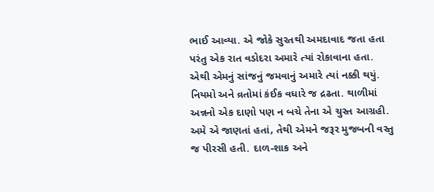ભાઈ આવ્યા. એ જોકે સુરતથી અમદાવાદ જતા હતા પરંતુ એક રાત વડોદરા અમારે ત્યાં રોકાવાના હતા. એથી એમનું સાંજનું જમવાનું અમારે ત્યાં નક્કી થયું. નિયમો અને વ્રતોમાં કંઈક વધારે જ દ્રઢતા. થાળીમાં અન્નનો એક દાણો પણ ન બચે તેના એ ચુસ્ત આગ્રહી. અમે એ જાણતાં હતાં, તેથી એમને જરૂર મુજબની વસ્તુ જ પીરસી હતી. દાળ-શાક અને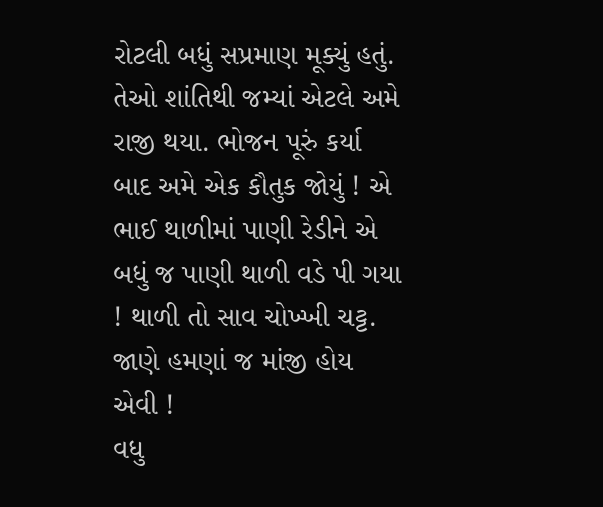રોટલી બધું સપ્રમાણ મૂક્યું હતું. તેઓ શાંતિથી જમ્યાં એટલે અમે રાજી થયા. ભોજન પૂરું કર્યા બાદ અમે એક કૌતુક જોયું ! એ ભાઈ થાળીમાં પાણી રેડીને એ બધું જ પાણી થાળી વડે પી ગયા ! થાળી તો સાવ ચોખ્ખી ચટ્ટ. જાણે હમણાં જ માંજી હોય એવી !
વધુ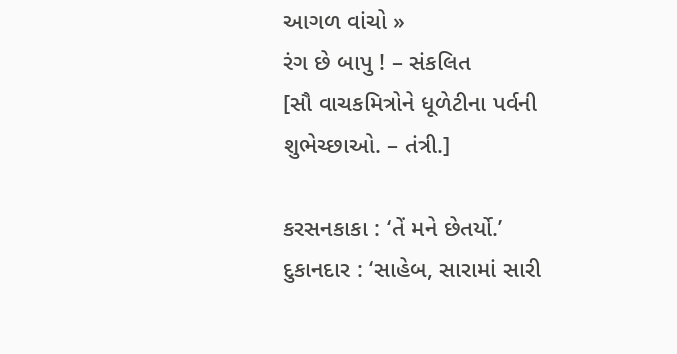આગળ વાંચો »
રંગ છે બાપુ ! – સંકલિત
[સૌ વાચકમિત્રોને ધૂળેટીના પર્વની શુભેચ્છાઓ. – તંત્રી.]

કરસનકાકા : ‘તેં મને છેતર્યો.’
દુકાનદાર : ‘સાહેબ, સારામાં સારી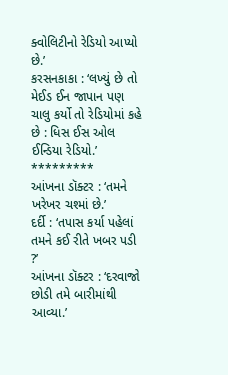ક્વોલિટીનો રેડિયો આપ્યો છે.’
કરસનકાકા : ‘લખ્યું છે તો મેઈડ ઈન જાપાન પણ ચાલુ કર્યો તો રેડિયોમાં કહે છે : ધિસ ઈસ ઓલ ઈન્ડિયા રેડિયો.’
*********
આંખના ડૉક્ટર : ‘તમને ખરેખર ચશ્માં છે.’
દર્દી : ‘તપાસ કર્યા પહેલાં તમને કઈ રીતે ખબર પડી ?’
આંખના ડૉક્ટર : ‘દરવાજો છોડી તમે બારીમાંથી આવ્યા.’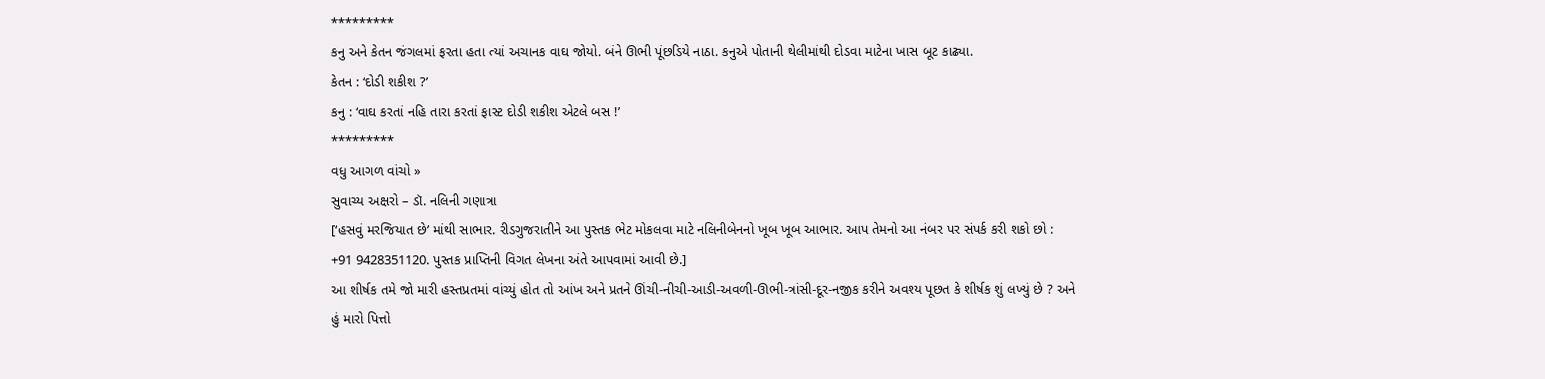*********
કનુ અને કેતન જંગલમાં ફરતા હતા ત્યાં અચાનક વાઘ જોયો. બંને ઊભી પૂંછડિયે નાઠા. કનુએ પોતાની થેલીમાંથી દોડવા માટેના ખાસ બૂટ કાઢ્યા.
કેતન : ‘દોડી શકીશ ?’
કનુ : ‘વાઘ કરતાં નહિ તારા કરતાં ફાસ્ટ દોડી શકીશ એટલે બસ !’
*********
વધુ આગળ વાંચો »
સુવાચ્ય અક્ષરો – ડૉ. નલિની ગણાત્રા
[‘હસવું મરજિયાત છે’ માંથી સાભાર. રીડગુજરાતીને આ પુસ્તક ભેટ મોકલવા માટે નલિનીબેનનો ખૂબ ખૂબ આભાર. આપ તેમનો આ નંબર પર સંપર્ક કરી શકો છો : +91 9428351120. પુસ્તક પ્રાપ્તિની વિગત લેખના અંતે આપવામાં આવી છે.]
આ શીર્ષક તમે જો મારી હસ્તપ્રતમાં વાંચ્યું હોત તો આંખ અને પ્રતને ઊંચી-નીચી-આડી-અવળી-ઊભી-ત્રાંસી-દૂર-નજીક કરીને અવશ્ય પૂછત કે શીર્ષક શું લખ્યું છે ? અને હું મારો પિત્તો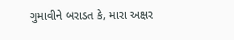ગુમાવીને બરાડત કે, મારા અક્ષર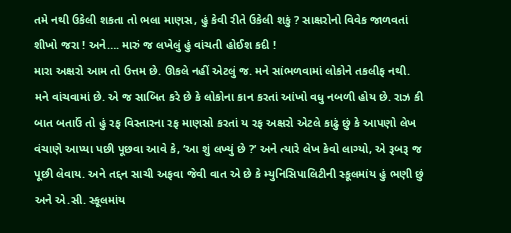તમે નથી ઉકેલી શકતા તો ભલા માણસ, હું કેવી રીતે ઉકેલી શકું ? સાક્ષરોનો વિવેક જાળવતાં શીખો જરા ! અને…. મારું જ લખેલું હું વાંચતી હોઈશ કદી !
મારા અક્ષરો આમ તો ઉત્તમ છે. ઊકલે નહીં એટલું જ. મને સાંભળવામાં લોકોને તકલીફ નથી. મને વાંચવામાં છે. એ જ સાબિત કરે છે કે લોકોના કાન કરતાં આંખો વધુ નબળી હોય છે. રાઝ કી બાત બતાઉં તો હું રફ વિસ્તારના રફ માણસો કરતાં ય રફ અક્ષરો એટલે કાઢું છું કે આપણો લેખ વંચાણે આપ્યા પછી પૂછવા આવે કે, ‘આ શું લખ્યું છે ?’ અને ત્યારે લેખ કેવો લાગ્યો, એ રૂબરૂ જ પૂછી લેવાય. અને તદ્દન સાચી અફવા જેવી વાત એ છે કે મ્યુનિસિપાલિટીની સ્કૂલમાંય હું ભણી છું અને એ.સી. સ્કૂલમાંય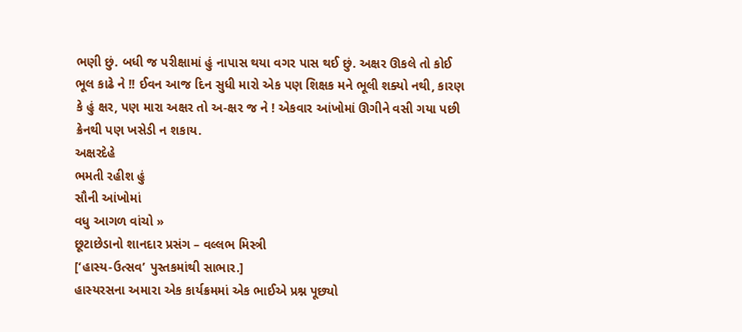ભણી છું. બધી જ પરીક્ષામાં હું નાપાસ થયા વગર પાસ થઈ છું. અક્ષર ઊકલે તો કોઈ ભૂલ કાઢે ને !! ઈવન આજ દિન સુધી મારો એક પણ શિક્ષક મને ભૂલી શક્યો નથી, કારણ કે હું ક્ષર, પણ મારા અક્ષર તો અ-ક્ષર જ ને ! એકવાર આંખોમાં ઊગીને વસી ગયા પછી ક્રેનથી પણ ખસેડી ન શકાય.
અક્ષરદેહે
ભમતી રહીશ હું
સૌની આંખોમાં
વધુ આગળ વાંચો »
છૂટાછેડાનો શાનદાર પ્રસંગ – વલ્લભ મિસ્ત્રી
[‘હાસ્ય-ઉત્સવ’ પુસ્તકમાંથી સાભાર.]
હાસ્યરસના અમારા એક કાર્યક્રમમાં એક ભાઈએ પ્રશ્ન પૂછ્યો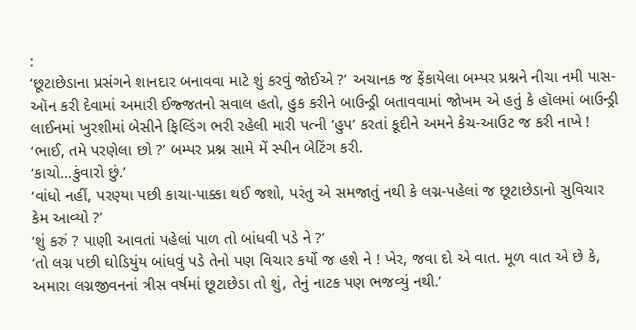:
‘છૂટાછેડાના પ્રસંગને શાનદાર બનાવવા માટે શું કરવું જોઈએ ?’ અચાનક જ ફેંકાયેલા બમ્પર પ્રશ્નને નીચા નમી પાસ-ઑન કરી દેવામાં અમારી ઈજ્જતનો સવાલ હતો, હુક કરીને બાઉન્ડ્રી બતાવવામાં જોખમ એ હતું કે હૉલમાં બાઉન્ડ્રી લાઈનમાં ખુરશીમાં બેસીને ફિલ્ડિંગ ભરી રહેલી મારી પત્ની ‘હુપ’ કરતાં કૂદીને અમને કેચ-આઉટ જ કરી નાખે !
‘ભાઈ, તમે પરણેલા છો ?’ બમ્પર પ્રશ્ન સામે મેં સ્પીન બેટિંગ કરી.
‘કાચો…કુંવારો છું.’
‘વાંધો નહીં, પરણ્યા પછી કાચા-પાક્કા થઈ જશો, પરંતુ એ સમજાતું નથી કે લગ્ન-પહેલાં જ છૂટાછેડાનો સુવિચાર કેમ આવ્યો ?’
‘શું કરું ? પાણી આવતાં પહેલાં પાળ તો બાંધવી પડે ને ?’
‘તો લગ્ન પછી ઘોડિયુંય બાંધવું પડે તેનો પણ વિચાર કર્યો જ હશે ને ! ખેર, જવા દો એ વાત. મૂળ વાત એ છે કે, અમારા લગ્નજીવનનાં ત્રીસ વર્ષમાં છૂટાછેડા તો શું, તેનું નાટક પણ ભજવ્યું નથી.’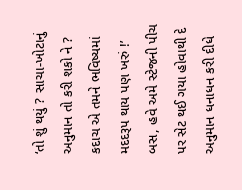‘તો શું થયું ? સાચા-ખોટાનું અનુમાન તો કરી શકો ને ? કદાચ એ તમને ભવિષ્યમાં મદદરૂપ થાય પણ ખરું !’
બસ, હવે અમે સ્ટેજની પીચ પર સેટ થઈ ગયા હોવાથી દે અનુમાન ધનાધન કરી દીધે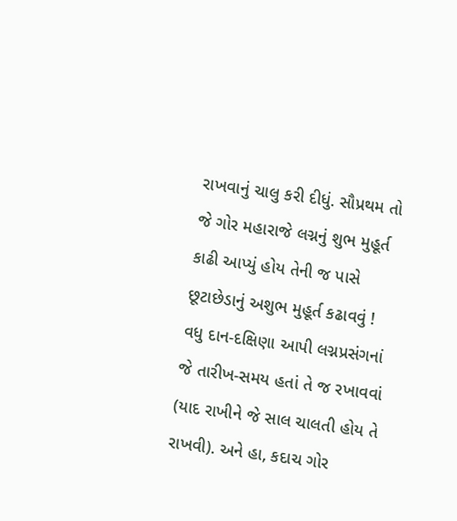રાખવાનું ચાલુ કરી દીધું. સૌપ્રથમ તો જે ગોર મહારાજે લગ્નનું શુભ મુહૂર્ત કાઢી આપ્યું હોય તેની જ પાસે છૂટાછેડાનું અશુભ મુહૂર્ત કઢાવવું ! વધુ દાન-દક્ષિણા આપી લગ્નપ્રસંગનાં જે તારીખ-સમય હતાં તે જ રખાવવાં (યાદ રાખીને જે સાલ ચાલતી હોય તે રાખવી). અને હા, કદાચ ગોર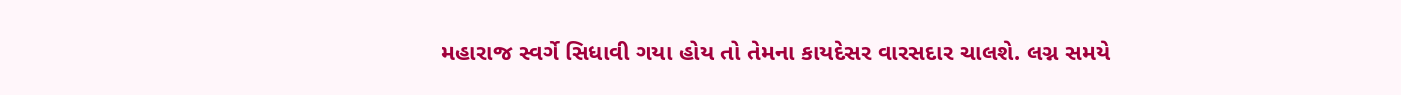મહારાજ સ્વર્ગે સિધાવી ગયા હોય તો તેમના કાયદેસર વારસદાર ચાલશે. લગ્ન સમયે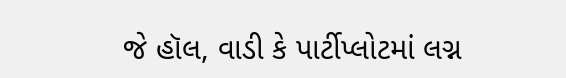જે હૉલ, વાડી કે પાર્ટીપ્લોટમાં લગ્ન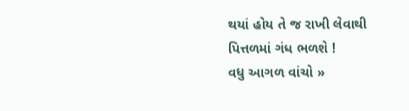થયાં હોય તે જ રાખી લેવાથી પિત્તળમાં ગંધ ભળશે !
વધુ આગળ વાંચો »